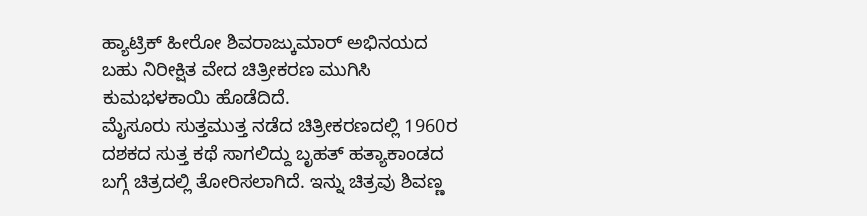ಹ್ಯಾಟ್ರಿಕ್ ಹೀರೋ ಶಿವರಾಜ್ಕುಮಾರ್ ಅಭಿನಯದ ಬಹು ನಿರೀಕ್ಷಿತ ವೇದ ಚಿತ್ರೀಕರಣ ಮುಗಿಸಿ ಕುಮಭಳಕಾಯಿ ಹೊಡೆದಿದೆ.
ಮೈಸೂರು ಸುತ್ತಮುತ್ತ ನಡೆದ ಚಿತ್ರೀಕರಣದಲ್ಲಿ 1960ರ ದಶಕದ ಸುತ್ತ ಕಥೆ ಸಾಗಲಿದ್ದು ಬೃಹತ್ ಹತ್ಯಾಕಾಂಡದ ಬಗ್ಗೆ ಚಿತ್ರದಲ್ಲಿ ತೋರಿಸಲಾಗಿದೆ. ಇನ್ನು ಚಿತ್ರವು ಶಿವಣ್ಣ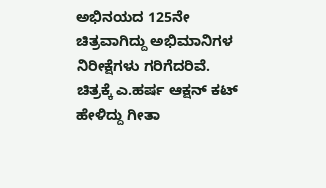ಅಭಿನಯದ 125ನೇ ಚಿತ್ರವಾಗಿದ್ದು ಅಭಿಮಾನಿಗಳ ನಿರೀಕ್ಷೆಗಳು ಗರಿಗೆದರಿವೆ.
ಚಿತ್ರಕ್ಕೆ ಎ.ಹರ್ಷ ಆಕ್ಷನ್ ಕಟ್ ಹೇಳಿದ್ದು ಗೀತಾ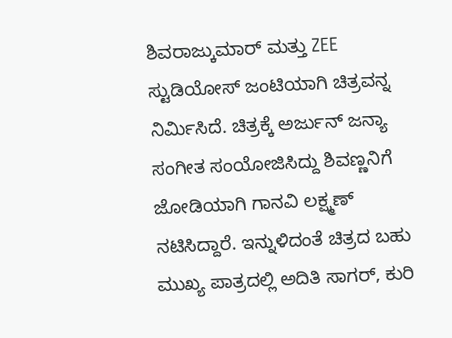ಶಿವರಾಜ್ಕುಮಾರ್ ಮತ್ತು ZEE ಸ್ಟುಡಿಯೋಸ್ ಜಂಟಿಯಾಗಿ ಚಿತ್ರವನ್ನ ನಿರ್ಮಿಸಿದೆ. ಚಿತ್ರಕ್ಕೆ ಅರ್ಜುನ್ ಜನ್ಯಾ ಸಂಗೀತ ಸಂಯೋಜಿಸಿದ್ದು ಶಿವಣ್ಣನಿಗೆ ಜೋಡಿಯಾಗಿ ಗಾನವಿ ಲಕ್ಷ್ಮಣ್ ನಟಿಸಿದ್ದಾರೆ. ಇನ್ನುಳಿದಂತೆ ಚಿತ್ರದ ಬಹು ಮುಖ್ಯ ಪಾತ್ರದಲ್ಲಿ ಅದಿತಿ ಸಾಗರ್, ಕುರಿ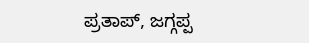ಪ್ರತಾಪ್, ಜಗ್ಗಪ್ಪ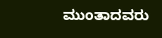ಮುಂತಾದವರು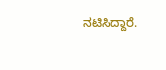ನಟಿಸಿದ್ದಾರೆ.